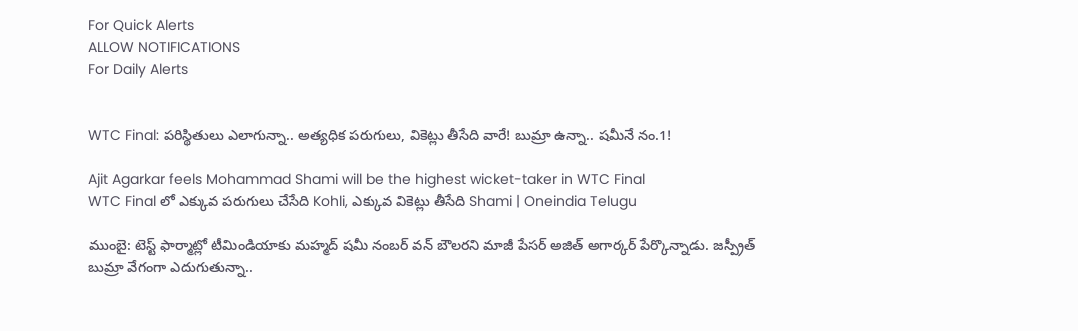For Quick Alerts
ALLOW NOTIFICATIONS
For Daily Alerts


WTC Final: పరిస్థితులు ఎలాగున్నా.. అత్యధిక పరుగులు, వికెట్లు తీసేది వారే! బుమ్రా ఉన్నా.. షమీనే నం.1!

Ajit Agarkar feels Mohammad Shami will be the highest wicket-taker in WTC Final
WTC Final లో ఎక్కువ పరుగులు చేసేది Kohli, ఎక్కువ వికెట్లు తీసేది Shami | Oneindia Telugu

ముంబై: టెస్ట్ ఫార్మాట్లో టీమిండియాకు మహ్మద్‌ షమీ నంబర్‌ వన్‌ బౌలరని మాజీ పేసర్‌ అజిత్‌ అగార్కర్‌ పేర్కొన్నాడు. జస్ప్రీత్‌ బుమ్రా వేగంగా ఎదుగుతున్నా..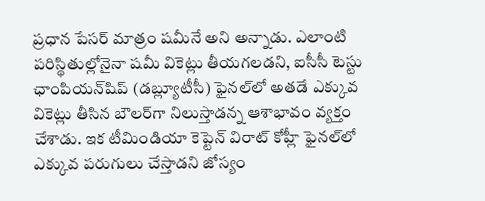ప్రధాన పేసర్‌ మాత్రం షమీనే అని అన్నాడు. ఎలాంటి పరిస్థితుల్లోనైనా షమీ వికెట్లు తీయగలడని, ఐసీసీ టెస్టు ఛాంపియన్‌షిప్‌ (డబ్ల్యూటీసీ) ఫైనల్‌లో అతడే ఎక్కువ వికెట్లు తీసిన బౌలర్‌గా నిలుస్తాడన్న ఆశాభావం వ్యక్తం చేశాడు. ఇక టీమిండియా కెప్టెన్ విరాట్ కోహ్లీ ఫైనల్‌లో ఎక్కువ పరుగులు చేస్తాడని జోస్యం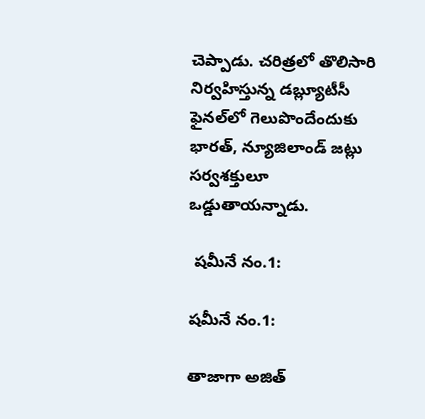చెప్పాడు. చరిత్రలో తొలిసారి నిర్వహిస్తున్న డబ్ల్యూటీసీ ఫైనల్‌లో గెలుపొందేందుకు భారత్, న్యూజిలాండ్ జట్లు సర్వశక్తులూ ఒడ్డుతాయన్నాడు.

 షమీనే నం.1:

షమీనే నం.1:

తాజాగా అజిత్‌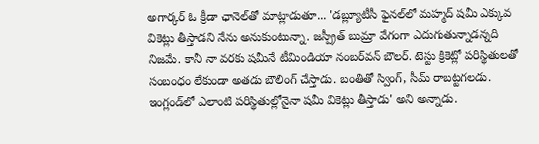అగార్కర్‌ ఓ క్రీడా ఛానెల్‌తో మాట్లాడుతూ... 'డబ్ల్యూటీసీ ఫైనల్‌లో మహ్మద్‌ షమీ ఎక్కువ వికెట్లు తీస్తాడని నేను అనుకుంటున్నా. జస్ప్రీత్ బుమ్రా వేగంగా ఎదుగుతున్నాడన్నది నిజమే. కానీ నా వరకు షమీనే టీమిండియా నంబర్‌వన్‌ బౌలర్‌. టెస్టు క్రికెట్లో పరిస్థితులతో సంబంధం లేకుండా అతడు బౌలింగ్‌ చేస్తాడు. బంతితో స్వింగ్‌, సీమ్‌ రాబట్టగలడు. ఇంగ్లండ్‌లో ఎలాంటి పరిస్థితుల్లోనైనా షమీ వికెట్లు తీస్తాడు' అని అన్నాడు.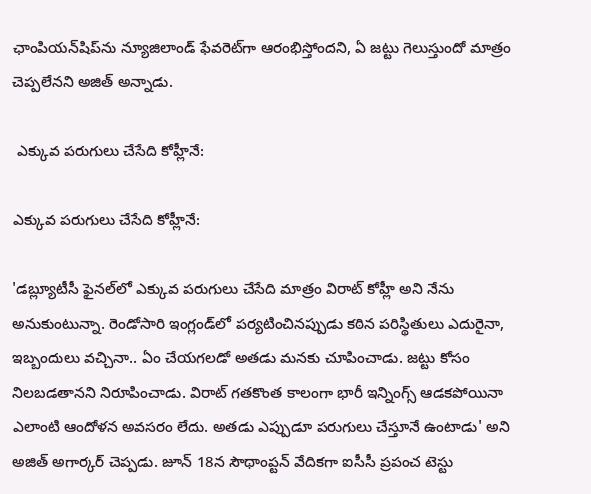ఛాంపియన్‌షిప్‌ను న్యూజిలాండ్‌ ఫేవరెట్‌గా ఆరంభిస్తోందని, ఏ జట్టు గెలుస్తుందో మాత్రం చెప్పలేనని అజిత్‌ అన్నాడు.

 ఎక్కువ పరుగులు చేసేది కోహ్లీనే:

ఎక్కువ పరుగులు చేసేది కోహ్లీనే:

'డబ్ల్యూటీసీ ఫైనల్‌లో ఎక్కువ పరుగులు చేసేది మాత్రం విరాట్ కోహ్లీ అని నేను అనుకుంటున్నా. రెండోసారి ఇంగ్లండ్‌లో పర్యటించినప్పుడు కఠిన పరిస్థితులు ఎదురైనా, ఇబ్బందులు వచ్చినా.. ఏం చేయగలడో అతడు మనకు చూపించాడు. జట్టు కోసం నిలబడతానని నిరూపించాడు. విరాట్ గతకొంత కాలంగా భారీ ఇన్నింగ్స్ ఆడకపోయినా ఎలాంటి ఆందోళన అవసరం లేదు. అతడు ఎప్పుడూ పరుగులు చేస్తూనే ఉంటాడు' అని అజిత్ అగార్కర్‌ చెప్పడు. జూన్‌ 18న సౌథాంప్టన్ వేదికగా ఐసీసీ ప్రపంచ టెస్టు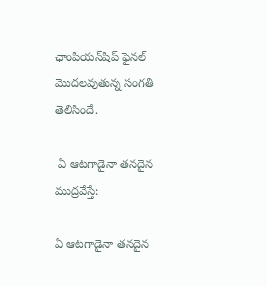ఛాంపియన్‌షిప్‌ ఫైనల్‌ మొదలవుతున్న సంగతి తెలిసిందే.

 ఏ ఆటగాడైనా తనదైన ముద్రవేస్తే:

ఏ ఆటగాడైనా తనదైన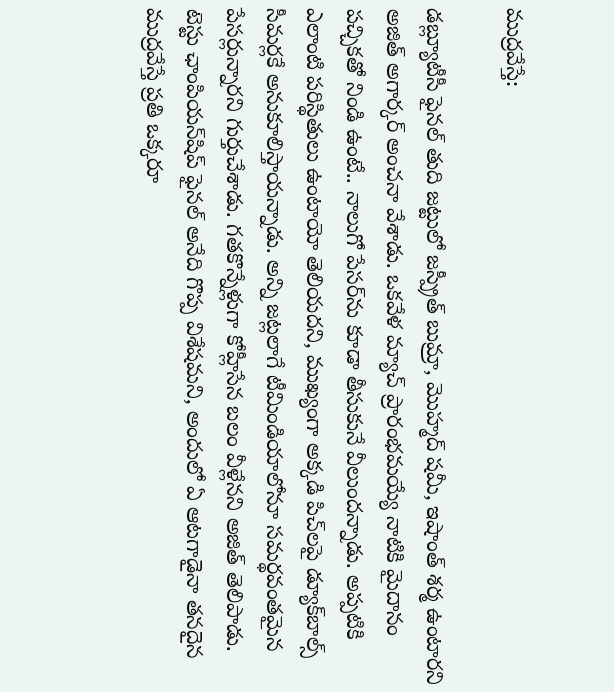ముద్రవేస్తే:

డబ్ల్యూటీసీ ఫైనల్‌ తుది జట్టులో జస్ప్రీత్ బుమ్రా, మొహ్మద్ షమీ, ఇషాంత్‌ శర్మ ఉంటారని అజిత్ అగార్కర్‌ అంచనా వేశాడు. ఒకవేళ మ్యాచ్‌ ప్రారంభమయ్యే నాటికి మైదానం పచ్చికతో నిండి ఉంటే.. నాలుగో పేసర్‌ను కూడా తీసుకునే వీలుందన్నాడు. అప్పటికి ఎలాంటి పరిస్థితులు ఉంటాయో తెలియదని, ముఖ్యంగా అక్కడి పిచ్‌లపై డ్యూక్‌బాల్స్‌ సీమర్లకే అనుకూలిస్తాయన్నాడు. అన్ని జట్లలాగే టీమిండియాలోనూ సమర్థవంతమైన పేసర్లున్నారని గుర్తుచేశాడు. గతకొన్నేళ్లుగా కోహ్లీసేన బలం వీళ్లేనని అజిత్ తెలిపాడు. టెస్టు ఛాంపియన్‌షిప్‌ ఫైనల్‌ అనేది గొప్ప విశేషమని, అందులో ఏ ఆటగాడైనా తనదైన ముద్రవేస్తే ప్రతి ఒక్కరూ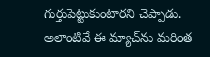గుర్తుపెట్టుకుంటారని చెప్పాడు. అలాంటివే ఈ మ్యాచ్‌ను మరింత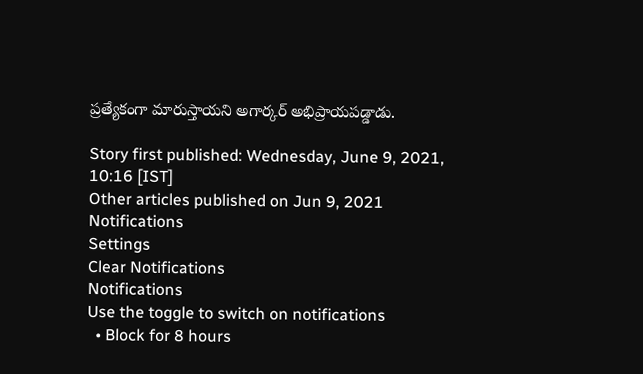ప్రత్యేకంగా మారుస్తాయని అగార్కర్‌ అభిప్రాయపడ్డాడు.

Story first published: Wednesday, June 9, 2021, 10:16 [IST]
Other articles published on Jun 9, 2021
Notifications
Settings
Clear Notifications
Notifications
Use the toggle to switch on notifications
  • Block for 8 hours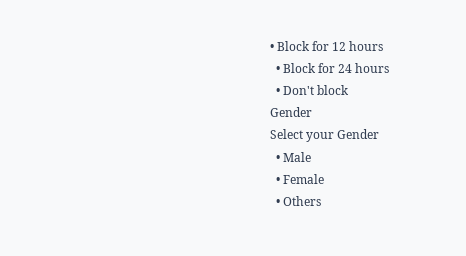• Block for 12 hours
  • Block for 24 hours
  • Don't block
Gender
Select your Gender
  • Male
  • Female
  • Others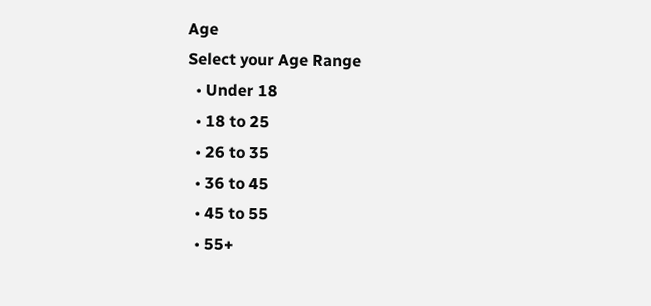Age
Select your Age Range
  • Under 18
  • 18 to 25
  • 26 to 35
  • 36 to 45
  • 45 to 55
  • 55+